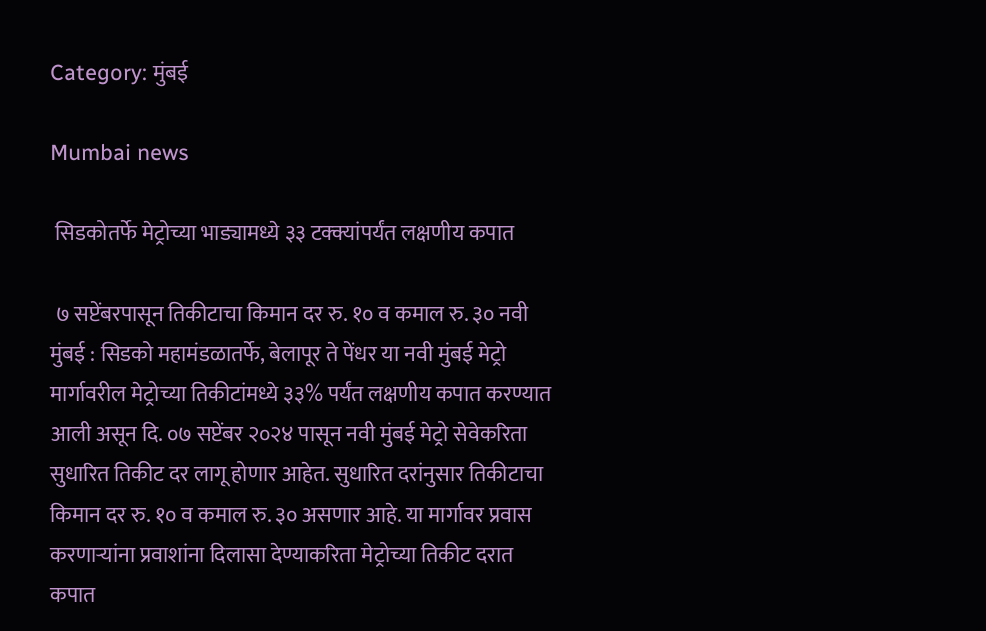Category: मुंबई

Mumbai news

 सिडकोतर्फे मेट्रोच्या भाड्यामध्ये ३३ टक्क्यांपर्यंत लक्षणीय कपात

 ७ सप्टेंबरपासून तिकीटाचा किमान दर रु. १० व कमाल रु. ३० नवी मुंबई : सिडको महामंडळातर्फे, बेलापूर ते पेंधर या नवी मुंबई मेट्रो मार्गावरील मेट्रोच्या तिकीटांमध्ये ३३% पर्यंत लक्षणीय कपात करण्यात आली असून दि. ०७ सप्टेंबर २०२४ पासून नवी मुंबई मेट्रो सेवेकरिता सुधारित तिकीट दर लागू होणार आहेत. सुधारित दरांनुसार तिकीटाचा किमान दर रु. १० व कमाल रु. ३० असणार आहे. या मार्गावर प्रवास करणाऱ्यांना प्रवाशांना दिलासा देण्याकरिता मेट्रोच्या तिकीट दरात कपात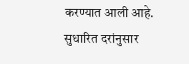करण्यात आली आहे. सुधारित दरांनुसार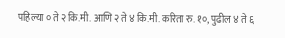पहिल्या ० ते २ कि.मी. आणि २ ते ४ कि.मी. करिता रु. १०, पुढील ४ ते ६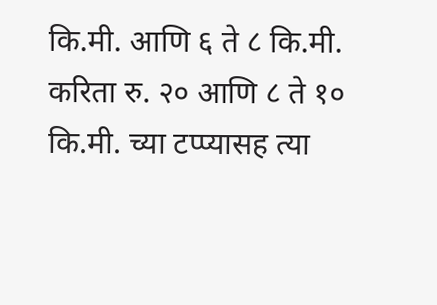कि.मी. आणि ६ ते ८ कि.मी. करिता रु. २० आणि ८ ते १० कि.मी. च्या टप्प्यासह त्या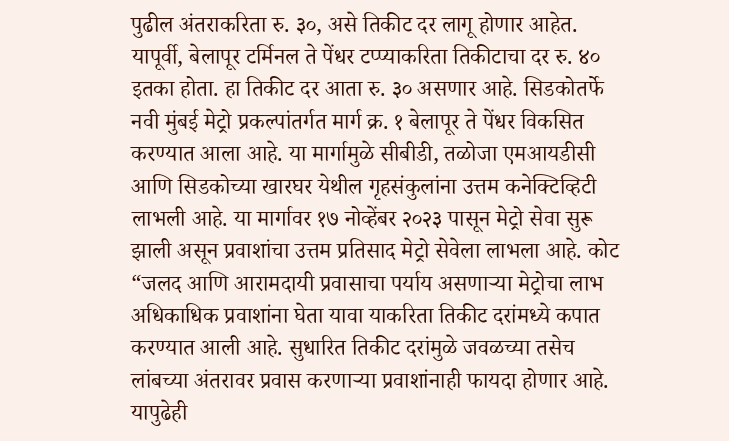पुढील अंतराकरिता रु. ३०, असे तिकीट दर लागू होणार आहेत. यापूर्वी, बेलापूर टर्मिनल ते पेंधर टप्प्याकरिता तिकीटाचा दर रु. ४० इतका होता. हा तिकीट दर आता रु. ३० असणार आहे. सिडकोतर्फे नवी मुंबई मेट्रो प्रकल्पांतर्गत मार्ग क्र. १ बेलापूर ते पेंधर विकसित करण्यात आला आहे. या मार्गामुळे सीबीडी, तळोजा एमआयडीसी आणि सिडकोच्या खारघर येथील गृहसंकुलांना उत्तम कनेक्टिव्हिटी लाभली आहे. या मार्गावर १७ नोव्हेंबर २०२३ पासून मेट्रो सेवा सुरू झाली असून प्रवाशांचा उत्तम प्रतिसाद मेट्रो सेवेला लाभला आहे. कोट “जलद आणि आरामदायी प्रवासाचा पर्याय असणाऱ्या मेट्रोचा लाभ अधिकाधिक प्रवाशांना घेता यावा याकरिता तिकीट दरांमध्ये कपात करण्यात आली आहे. सुधारित तिकीट दरांमुळे जवळच्या तसेच लांबच्या अंतरावर प्रवास करणाऱ्या प्रवाशांनाही फायदा होणार आहे. यापुढेही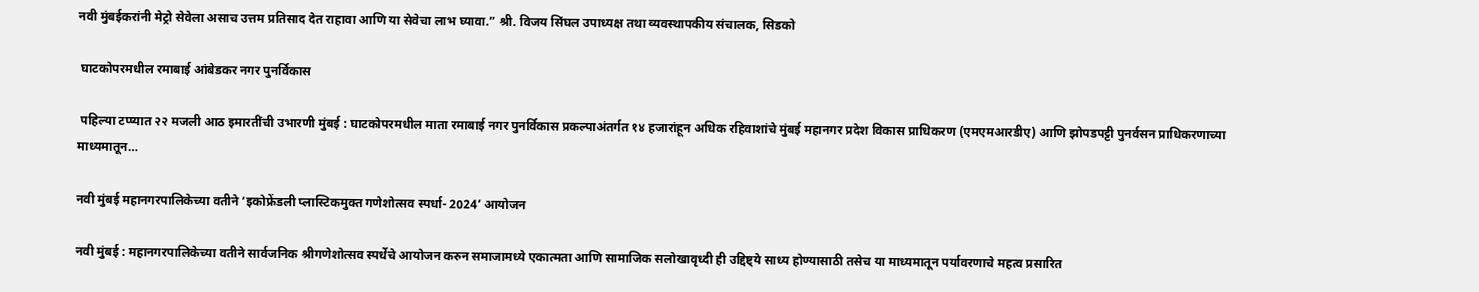नवी मुंबईकरांनी मेट्रो सेवेला असाच उत्तम प्रतिसाद देत राहावा आणि या सेवेचा लाभ घ्यावा.” श्री. विजय सिंघल उपाध्यक्ष तथा व्यवस्थापकीय संचालक, सिडको

 घाटकोपरमधील रमाबाई आंबेडकर नगर पुनर्विकास

 पहिल्या टप्प्यात २२ मजली आठ इमारतींची उभारणी मुंबई : घाटकोपरमधील माता रमाबाई नगर पुनर्विकास प्रकल्पाअंतर्गत १४ हजारांहून अधिक रहिवाशांचे मुंबई महानगर प्रदेश विकास प्राधिकरण (एमएमआरडीए) आणि झोपडपट्टी पुनर्वसन प्राधिकरणाच्या माध्यमातून…

नवी मुंबई महानगरपालिकेच्या वतीने ‘इकोफ्रेंडली प्लास्टिकमुक्त गणेशोत्सव स्पर्धा- 2024’ आयोजन

नवी मुंबई : महानगरपालिकेच्या वतीने सार्वजनिक श्रीगणेशोत्सव स्पर्धेचे आयोजन करुन समाजामध्ये एकात्मता आणि सामाजिक सलोखावृध्दी ही उद्दिष्ट्ये साध्य होण्यासाठी तसेच या माध्यमातून पर्यावरणाचे महत्व प्रसारित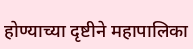होण्याच्या दृष्टीने महापालिका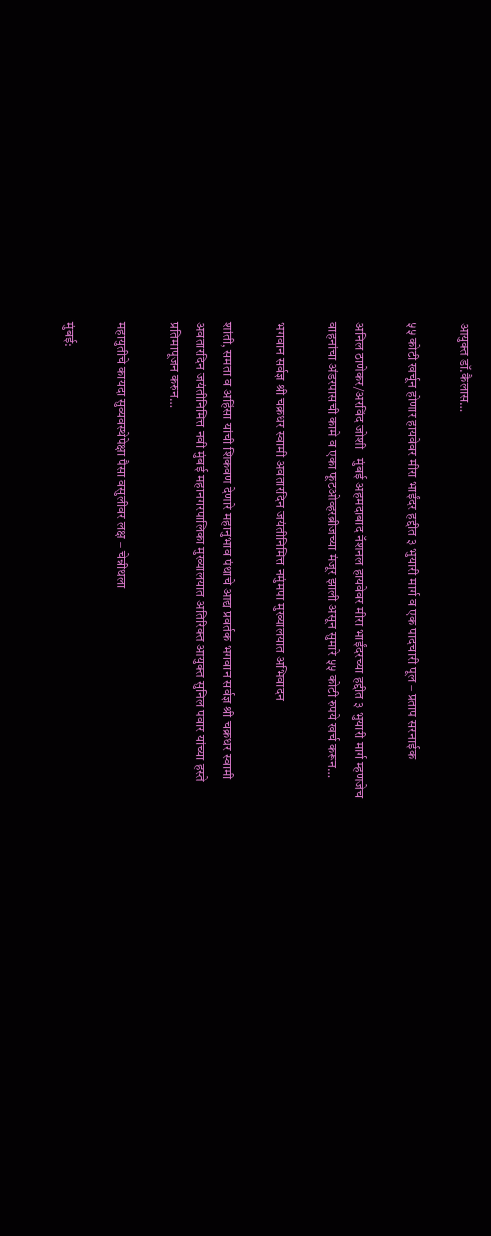आयुक्त डॉ.कैलास…

५५ कोटी खर्चून होणार हायवेवर मीरा भाईंदर हद्दीत ३ भुयारी मार्ग व एक पादचारी पूल – प्रताप सरनाईक

अनिल ठाणेकर/अरविंद जोशी   मुंबई अहमदाबाद नॅशनल हायवेवर मीरा भाईंदरच्या हद्दीत ३ भुयारी मार्ग म्हणजेच वाहनांचा अंडरपासची कामे व एका फूटओव्हरब्रीजच्या मंजूर झाली असून सुमारे ५५ कोटी रुपये खर्च करून…

भगवान सर्वज्ञ श्री चक्रधर स्वामी अवतारदिन जयंतीनिमित्त नमुंमपा मुख्यालयात अभिवादन

शांती, समता व अहिंसा यांची शिकवण देणारे महानुभाव पंथाचे आद्य प्रवर्तक भगवान सर्वज्ञ श्री चक्रधर स्वामी अवतारदिन जयंतीनिमित्त नवी मुंबई महानगरपालिका मुख्यालयात अतिरिक्त आयुक्त सुनिल पवार यांच्या हस्ते प्रतिमापूजन करुन…

महायुतीचे कायदा सुव्यवस्थेपेक्षा पैसा वसुलीवर लक्ष – चेन्नीथला

मुंबई: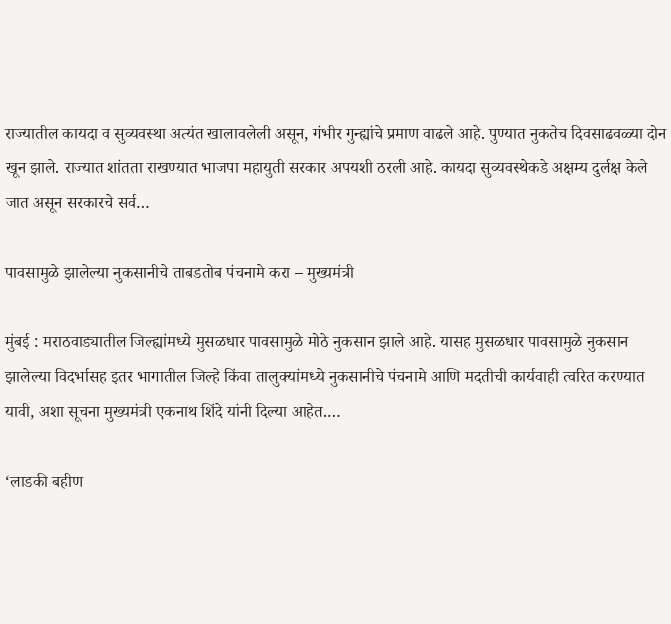राज्यातील कायदा व सुव्यवस्था अत्यंत खालावलेली असून, गंभीर गुन्ह्यांचे प्रमाण वाढले आहे. पुण्यात नुकतेच दिवसाढवळ्या दोन खून झाले. राज्यात शांतता राखण्यात भाजपा महायुती सरकार अपयशी ठरली आहे. कायदा सुव्यवस्थेकडे अक्षम्य दुर्लक्ष केले जात असून सरकारचे सर्व…

पावसामुळे झालेल्या नुकसानीचे ताबडतोब पंचनामे करा – मुख्यमंत्री

मुंबई : मराठवाड्यातील जिल्ह्यांमध्ये मुसळधार पावसामुळे मोठे नुकसान झाले आहे. यासह मुसळधार पावसामुळे नुकसान झालेल्या विदर्भासह इतर भागातील जिल्हे किंवा तालुक्यांमध्ये नुकसानीचे पंचनामे आणि मदतीची कार्यवाही त्वरित करण्यात यावी, अशा सूचना मुख्यमंत्री एकनाथ शिंदे यांनी दिल्या आहेत.…

‘लाडकी बहीण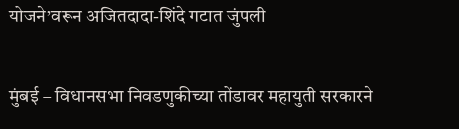योजने’वरून अजितदादा-शिंदे गटात जुंपली

मुंबई – विधानसभा निवडणुकीच्या तोंडावर महायुती सरकारने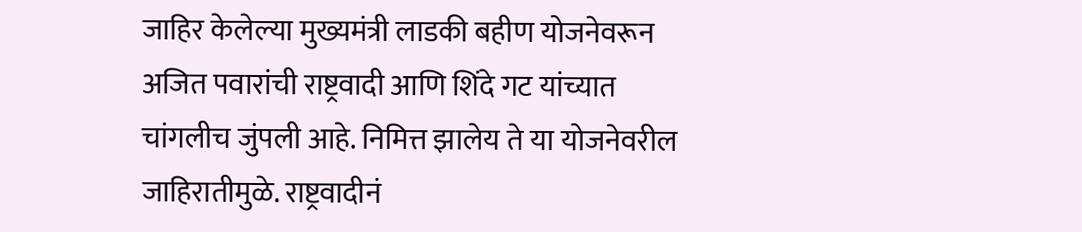जाहिर केलेल्या मुख्यमंत्री लाडकी बहीण योजनेवरून अजित पवारांची राष्ट्रवादी आणि शिंदे गट यांच्यात चांगलीच जुंपली आहे. निमित्त झालेय ते या योजनेवरील जाहिरातीमुळे. राष्ट्रवादीनं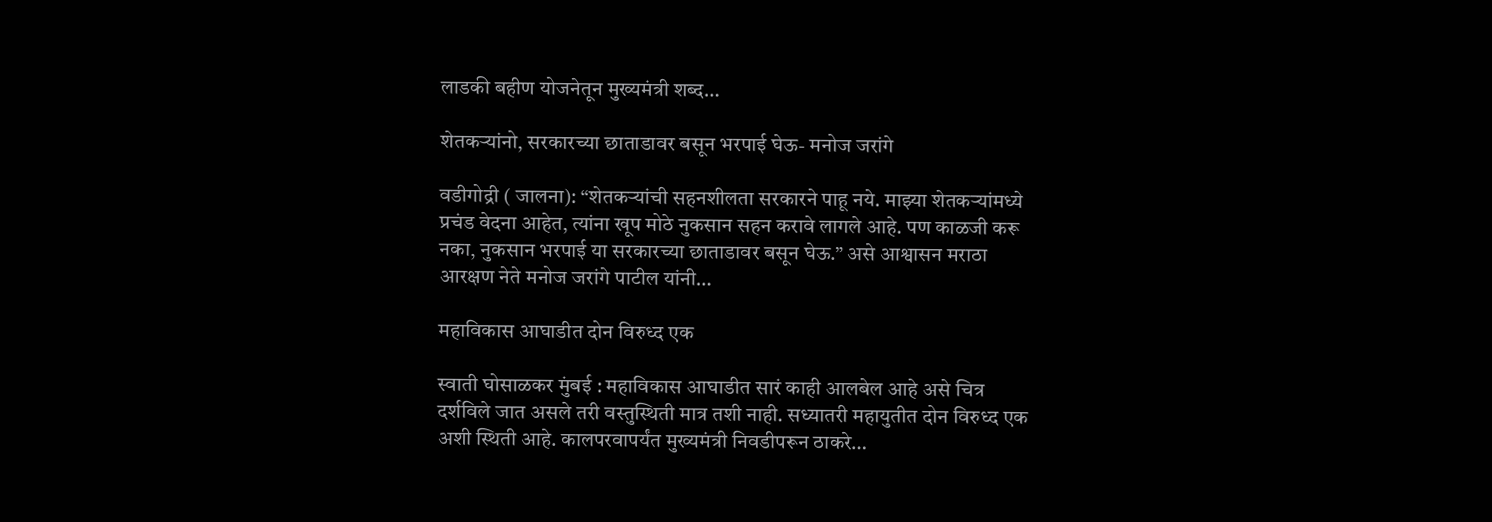लाडकी बहीण योजनेतून मुख्यमंत्री शब्द…

शेतकऱ्यांनो, सरकारच्या छाताडावर बसून भरपाई घेऊ- मनोज जरांगे

वडीगोद्री ( जालना): “शेतकऱ्यांची सहनशीलता सरकारने पाहू नये. माझ्या शेतकऱ्यांमध्ये प्रचंड वेदना आहेत, त्यांना खूप मोठे नुकसान सहन करावे लागले आहे. पण काळजी करू नका, नुकसान भरपाई या सरकारच्या छाताडावर बसून घेऊ.” असे आश्वासन मराठा आरक्षण नेते मनोज जरांगे पाटील यांनी…

महाविकास आघाडीत दोन विरुध्द एक

स्वाती घोसाळकर मुंबई : महाविकास आघाडीत सारं काही आलबेल आहे असे चित्र दर्शविले जात असले तरी वस्तुस्थिती मात्र तशी नाही. सध्यातरी महायुतीत दोन विरुध्द एक अशी स्थिती आहे. कालपरवापर्यंत मुख्यमंत्री निवडीपरून ठाकरे…